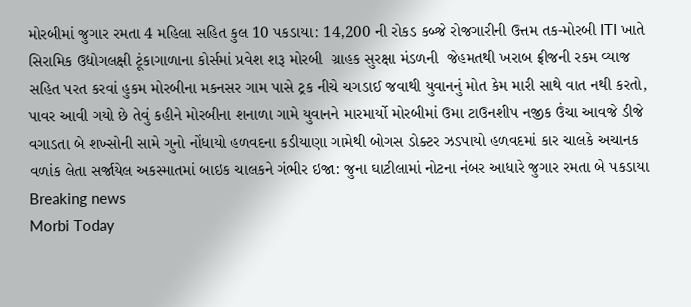મોરબીમાં જુગાર રમતા 4 મહિલા સહિત કુલ 10 પકડાયા: 14,200 ની રોકડ કબ્જે રોજગારીની ઉત્તમ તક-મોરબી ITI ખાતે સિરામિક ઉદ્યોગલક્ષી ટૂંકાગાળાના કોર્સમાં પ્રવેશ શરૂ મોરબી  ગ્રાહક સુરક્ષા મંડળની  જેહમતથી ખરાબ ફ્રીજની રકમ વ્યાજ સહિત પરત કરવાં હુકમ મોરબીના મકનસર ગામ પાસે ટ્રક નીચે ચગડાઈ જવાથી યુવાનનું મોત કેમ મારી સાથે વાત નથી કરતો, પાવર આવી ગયો છે તેવું કહીને મોરબીના શનાળા ગામે યુવાનને મારમાર્યો મોરબીમાં ઉમા ટાઉનશીપ નજીક ઉંચા આવજે ડીજે વગાડતા બે શખ્સોની સામે ગુનો નોંધાયો હળવદના કડીયાણા ગામેથી બોગસ ડોક્ટર ઝડપાયો હળવદમાં કાર ચાલકે અચાનક વળાંક લેતા સર્જાયેલ અકસ્માતમાં બાઇક ચાલકને ગંભીર ઇજા: જુના ઘાટીલામાં નોટના નંબર આધારે જુગાર રમતા બે પકડાયા
Breaking news
Morbi Today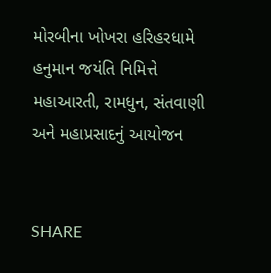મોરબીના ખોખરા હરિહરધામે હનુમાન જયંતિ નિમિત્તે મહાઆરતી, રામધુન, સંતવાણી અને મહાપ્રસાદનું આયોજન


SHARE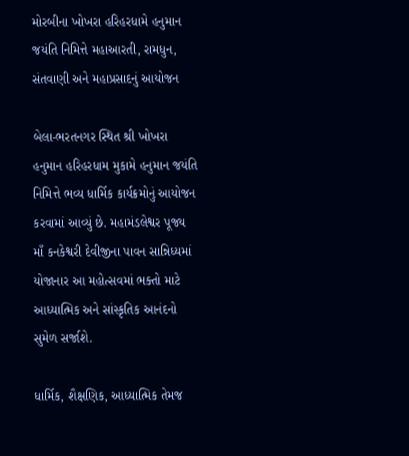મોરબીના ખોખરા હરિહરધામે હનુમાન જયંતિ નિમિત્તે મહાઆરતી, રામધુન, સંતવાણી અને મહાપ્રસાદનું આયોજન

બેલા-ભરતનગર સ્થિત શ્રી ખોખરા હનુમાન હરિહરધામ મુકામે હનુમાન જયંતિ નિમિત્તે ભવ્ય ધાર્મિક કાર્યક્રમોનું આયોજન કરવામાં આવ્યું છે. મહામંડલેશ્વર પૂજ્ય માઁ કનકેશ્વરી દેવીજીના પાવન સાન્નિધ્યમાં યોજાનાર આ મહોત્સવમાં ભક્તો માટે આધ્યાત્મિક અને સાંસ્કૃતિક આનંદનો સુમેળ સર્જાશે.

ધાર્મિક, શૈક્ષણિક, આધ્યાત્મિક તેમજ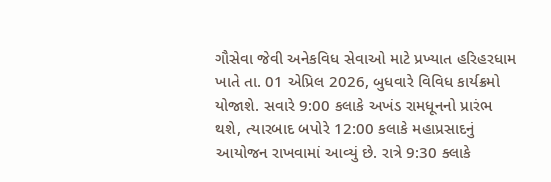ગૌસેવા જેવી અનેકવિધ સેવાઓ માટે પ્રખ્યાત હરિહરધામ ખાતે તા. 01 એપ્રિલ 2026, બુધવારે વિવિધ કાર્યક્રમો યોજાશે. સવારે 9:00 કલાકે અખંડ રામધૂનનો પ્રારંભ થશે, ત્યારબાદ બપોરે 12:00 કલાકે મહાપ્રસાદનું આયોજન રાખવામાં આવ્યું છે. રાત્રે 9:30 ક્લાકે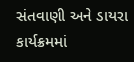સંતવાણી અને ડાયરા કાર્યક્રમમાં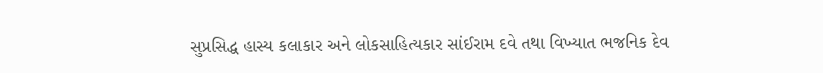સુપ્રસિદ્ધ હાસ્ય કલાકાર અને લોકસાહિત્યકાર સાંઈરામ દવે તથા વિખ્યાત ભજનિક દેવ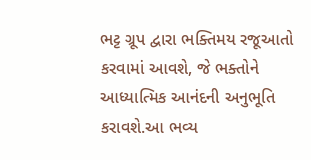ભટ્ટ ગ્રૂપ દ્વારા ભક્તિમય રજૂઆતો કરવામાં આવશે, જે ભક્તોને આધ્યાત્મિક આનંદની અનુભૂતિ કરાવશે.આ ભવ્ય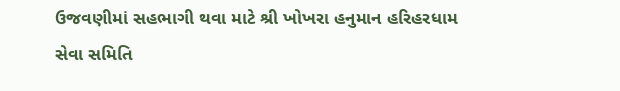ઉજવણીમાં સહભાગી થવા માટે શ્રી ખોખરા હનુમાન હરિહરધામ સેવા સમિતિ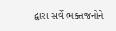દ્વારા સર્વે ભક્તજનોને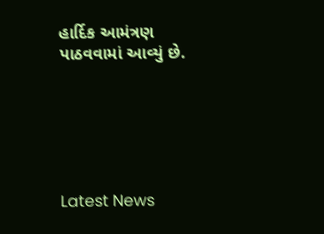હાર્દિક આમંત્રણ પાઠવવામાં આવ્યું છે.






Latest News